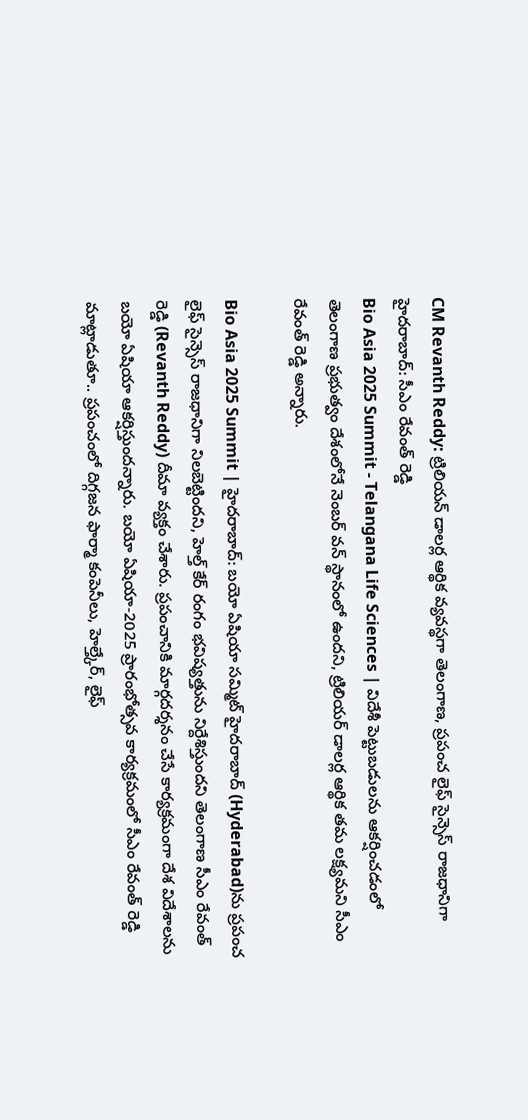CM Revanth Reddy: ట్రిలియన్ డాలర్ల ఆర్థిక వ్యవస్థగా తెలంగాణ, ప్రపంచ లైఫ్ సైన్సెస్ రాజధానిగా హైదరాబాద్: సీఎం రేవంత్ రెడ్డి
Bio Asia 2025 Summit - Telangana Life Sciences | విదేశీ పెట్టుబడులను ఆకర్షించడంలో తెలంగాణ ప్రభుత్వం దేశంలోనే నెంబర్ వన్ స్థానంలో ఉందని, ట్రిలియర్ డాలర్ల ఆర్థిక తమ లక్ష్యమని సీఎం రేవంత్ రెడ్డి అన్నారు.

Bio Asia 2025 Summit | హైదరాబాద్: బయో ఏషియా సమ్మిట్ హైదరాబాద్ (Hyderabad)ను ప్రపంచ లైఫ్ సైన్సెస్ రాజధానిగా నిలబెట్టిందని, హెల్త్ కేర్ రంగం భవిష్యత్తును నిర్దేశిస్తుందని తెలంగాణ సీఎం రేవంత్ రెడ్డి (Revanth Reddy) దీమా వ్యక్తం చేశారు. ప్రపంచానికి మార్గదర్శనం చేసే కార్యక్రమంగా దేశ విదేశాలను బయో ఏషియా ఆకర్షిస్తుందన్నారు. బయో ఏషియా-2025 ప్రారంభోత్సవ కార్యక్రమంలో సీఎం రేవంత్ రెడ్డి మాట్లాడుతూ.. ప్రపంచంలో దిగ్గజన ఫార్మా కంపెనీలు, హెల్త్కేర్, లైఫ్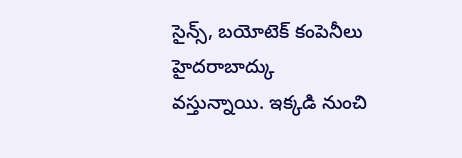సైన్స్, బయోటెక్ కంపెనీలు హైదరాబాద్కు వస్తున్నాయి. ఇక్కడి నుంచి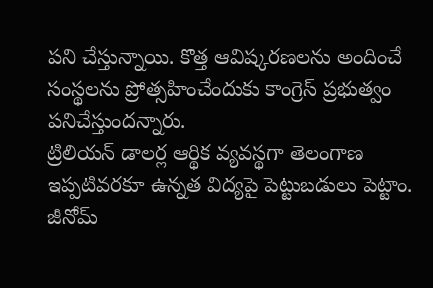పని చేస్తున్నాయి. కొత్త ఆవిష్కరణలను అందించే సంస్థలను ప్రోత్సహించేందుకు కాంగ్రెస్ ప్రభుత్వం పనిచేస్తుందన్నారు.
ట్రిలియన్ డాలర్ల ఆర్థిక వ్యవస్థగా తెలంగాణ
ఇప్పటివరకూ ఉన్నత విద్యపై పెట్టుబడులు పెట్టాం. జీనోమ్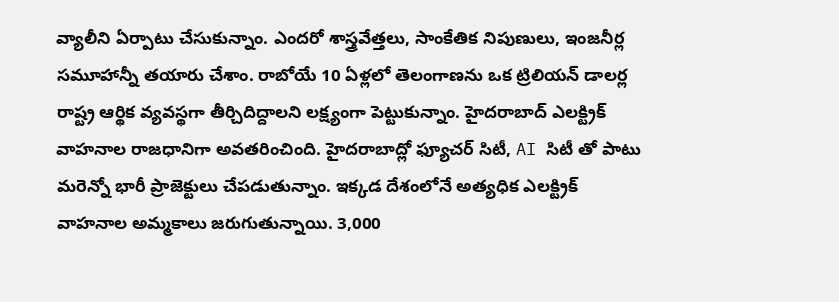వ్యాలీని ఏర్పాటు చేసుకున్నాం. ఎందరో శాస్త్రవేత్తలు, సాంకేతిక నిపుణులు, ఇంజనీర్ల సమూహాన్నీ తయారు చేశాం. రాబోయే 10 ఏళ్లలో తెలంగాణను ఒక ట్రిలియన్ డాలర్ల రాష్ట్ర ఆర్థిక వ్యవస్థగా తీర్చిదిద్దాలని లక్ష్యంగా పెట్టుకున్నాం. హైదరాబాద్ ఎలక్ట్రిక్ వాహనాల రాజధానిగా అవతరించింది. హైదరాబాద్లో ఫ్యూచర్ సిటీ, AI సిటీ తో పాటు మరెన్నో భారీ ప్రాజెక్టులు చేపడుతున్నాం. ఇక్కడ దేశంలోనే అత్యధిక ఎలక్ట్రిక్ వాహనాల అమ్మకాలు జరుగుతున్నాయి. 3,000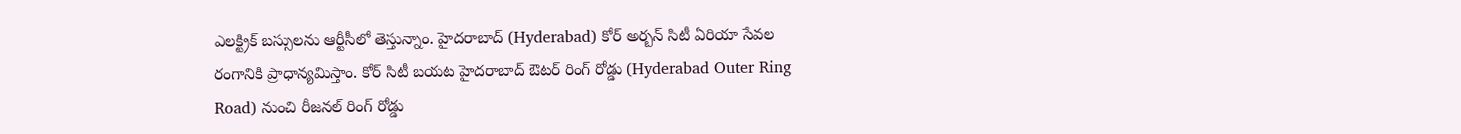ఎలక్ట్రిక్ బస్సులను ఆర్టీసీలో తెస్తున్నాం. హైదరాబాద్ (Hyderabad) కోర్ అర్బన్ సిటీ ఏరియా సేవల రంగానికి ప్రాధాన్యమిస్తాం. కోర్ సిటీ బయట హైదరాబాద్ ఔటర్ రింగ్ రోడ్డు (Hyderabad Outer Ring Road) నుంచి రీజనల్ రింగ్ రోడ్డు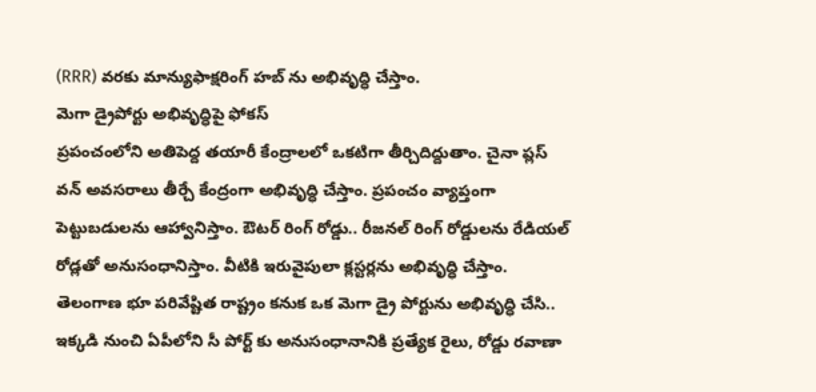(RRR) వరకు మాన్యుఫాక్షరింగ్ హబ్ ను అభివృద్ధి చేస్తాం.
మెగా డ్రైపోర్టు అభివృద్ధిపై ఫోకస్
ప్రపంచంలోని అతిపెద్ద తయారీ కేంద్రాలలో ఒకటిగా తీర్చిదిద్దుతాం. చైనా ప్లస్ వన్ అవసరాలు తీర్చే కేంద్రంగా అభివృద్ధి చేస్తాం. ప్రపంచం వ్యాప్తంగా పెట్టుబడులను ఆహ్వానిస్తాం. ఔటర్ రింగ్ రోడ్డు.. రీజనల్ రింగ్ రోడ్డులను రేడియల్ రోడ్లతో అనుసంధానిస్తాం. వీటికి ఇరువైపులా క్లస్టర్లను అభివృద్ధి చేస్తాం. తెలంగాణ భూ పరివేష్టిత రాష్ట్రం కనుక ఒక మెగా డ్రై పోర్టును అభివృద్ధి చేసి.. ఇక్కడి నుంచి ఏపీలోని సీ పోర్ట్ కు అనుసంధానానికి ప్రత్యేక రైలు, రోడ్డు రవాణా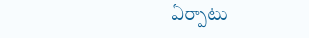ఏర్పాటు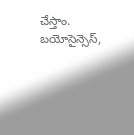చేస్తాం. బయోసైన్సెస్,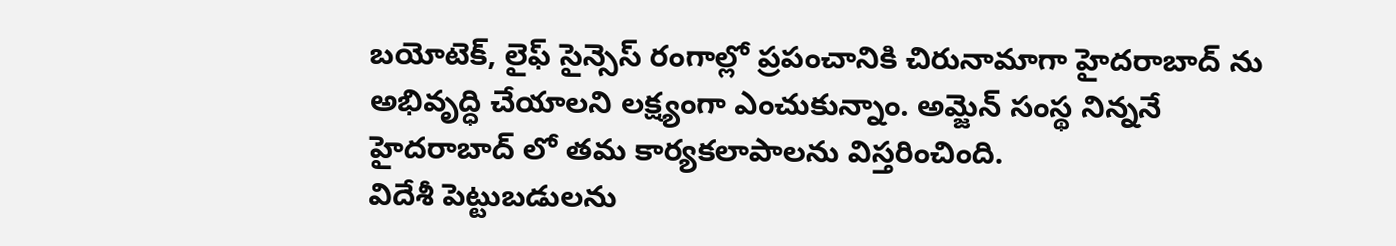బయోటెక్, లైఫ్ సైన్సెస్ రంగాల్లో ప్రపంచానికి చిరునామాగా హైదరాబాద్ ను అభివృద్ధి చేయాలని లక్ష్యంగా ఎంచుకున్నాం. అమ్జెన్ సంస్థ నిన్ననే హైదరాబాద్ లో తమ కార్యకలాపాలను విస్తరించింది.
విదేశీ పెట్టుబడులను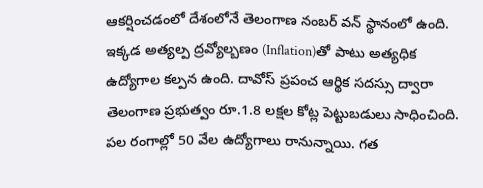ఆకర్షించడంలో దేశంలోనే తెలంగాణ నంబర్ వన్ స్థానంలో ఉంది. ఇక్కడ అత్యల్ప ద్రవ్యోల్బణం (Inflation)తో పాటు అత్యధిక ఉద్యోగాల కల్పన ఉంది. దావోస్ ప్రపంచ ఆర్థిక సదస్సు ద్వారా తెలంగాణ ప్రభుత్వం రూ.1.8 లక్షల కోట్ల పెట్టుబడులు సాధించింది. పల రంగాల్లో 50 వేల ఉద్యోగాలు రానున్నాయి. గత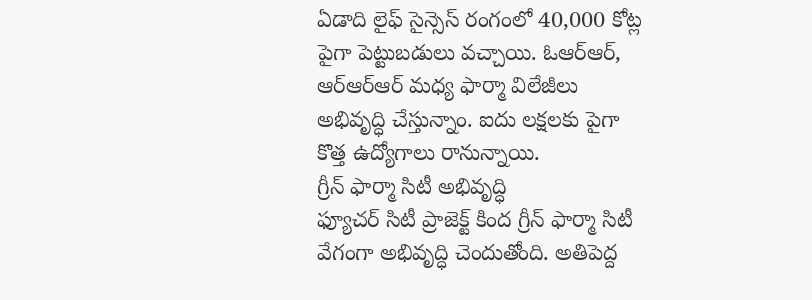ఏడాది లైఫ్ సైన్సెస్ రంగంలో 40,000 కోట్ల పైగా పెట్టుబడులు వచ్చాయి. ఓఆర్ఆర్, ఆర్ఆర్ఆర్ మధ్య ఫార్మా విలేజీలు అభివృద్ధి చేస్తున్నాం. ఐదు లక్షలకు పైగా కొత్త ఉద్యోగాలు రానున్నాయి.
గ్రీన్ ఫార్మా సిటీ అభివృద్ధి
ఫ్యూచర్ సిటీ ప్రాజెక్ట్ కింద గ్రీన్ ఫార్మా సిటీ వేగంగా అభివృద్ధి చెందుతోంది. అతిపెద్ద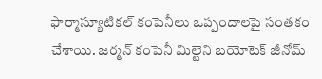ఫార్మాస్యూటికల్ కంపెనీలు ఒప్పందాలపై సంతకం చేశాయి. జర్మన్ కంపెనీ మిల్టెని బయోటెక్ జీనోమ్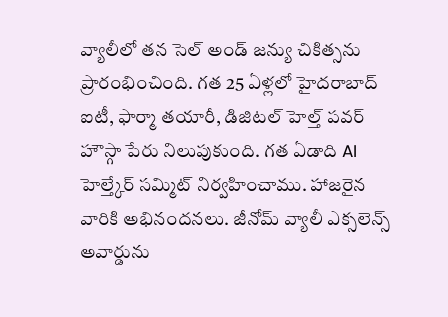వ్యాలీలో తన సెల్ అండ్ జన్యు చికిత్సను ప్రారంభించింది. గత 25 ఏళ్లలో హైదరాబాద్ ఐటీ, ఫార్మా తయారీ, డిజిటల్ హెల్త్ పవర్ హౌస్గా పేరు నిలుపుకుంది. గత ఏడాది AI హెల్త్కేర్ సమ్మిట్ నిర్వహించాము. హాజరైన వారికి అభినందనలు. జీనోమ్ వ్యాలీ ఎక్సలెన్స్ అవార్డును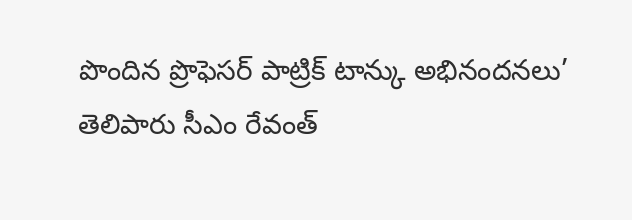పొందిన ప్రొఫెసర్ పాట్రిక్ టాన్కు అభినందనలు’ తెలిపారు సీఎం రేవంత్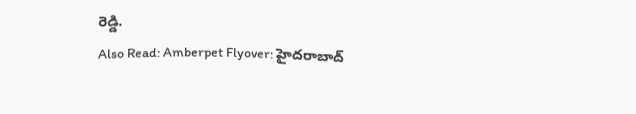రెడ్డి.
Also Read: Amberpet Flyover: హైదరాబాద్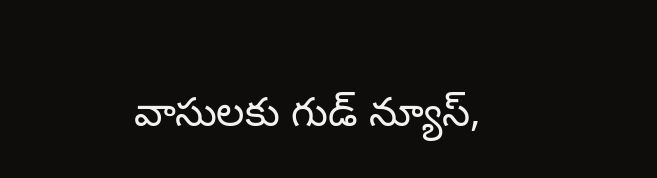వాసులకు గుడ్ న్యూస్,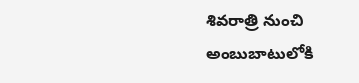శివరాత్రి నుంచి అంబుబాటులోకి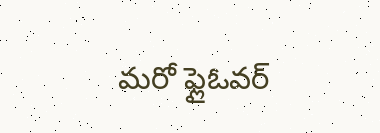మరో ఫ్లైఓవర్